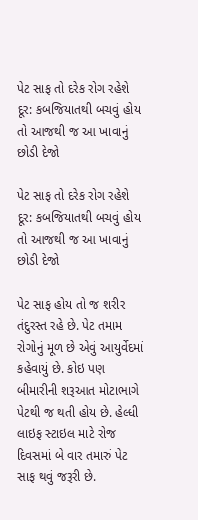પેટ સાફ તો દરેક રોગ રહેશે દૂર: કબજિયાતથી બચવું હોય તો આજથી જ આ ખાવાનું છોડી દેજો

પેટ સાફ તો દરેક રોગ રહેશે દૂર: કબજિયાતથી બચવું હોય તો આજથી જ આ ખાવાનું છોડી દેજો

પેટ સાફ હોય તો જ શરીર તંદુરસ્ત રહે છે. પેટ તમામ રોગોનું મૂળ છે એવું આયુર્વેદમાં કહેવાયું છે. કોઇ પણ બીમારીની શરૂઆત મોટાભાગે પેટથી જ થતી હોય છે. હેલ્ધી લાઇફ સ્ટાઇલ માટે રોજ દિવસમાં બે વાર તમારું પેટ સાફ થવું જરૂરી છે.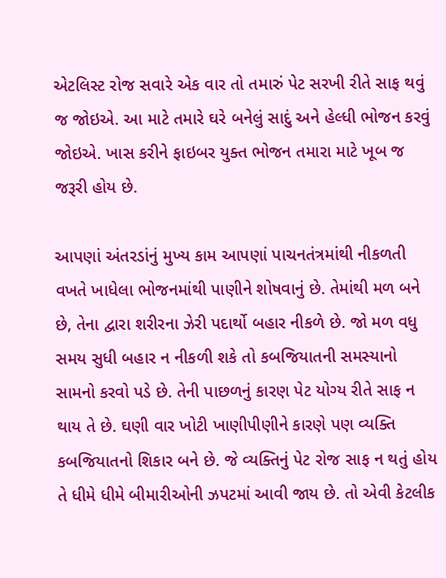એટલિસ્ટ રોજ સવારે એક વાર તો તમારું પેટ સરખી રીતે સાફ થવું જ જોઇએ. આ માટે તમારે ઘરે બનેલું સાદું અને હેલ્ધી ભોજન કરવું જોઇએ. ખાસ કરીને ફાઇબર યુક્ત ભોજન તમારા માટે ખૂબ જ જરૂરી હોય છે.

આપણાં અંતરડાંનું મુખ્ય કામ આપણાં પાચનતંત્રમાંથી નીકળતી વખતે ખાધેલા ભોજનમાંથી પાણીને શોષવાનું છે. તેમાંથી મળ બને છે, તેના દ્વારા શરીરના ઝેરી પદાર્થો બહાર નીકળે છે. જો મળ વધુ સમય સુધી બહાર ન નીકળી શકે તો કબજિયાતની સમસ્યાનો સામનો કરવો પડે છે. તેની પાછળનું કારણ પેટ યોગ્ય રીતે સાફ ન થાય તે છે. ઘણી વાર ખોટી ખાણીપીણીને કારણે પણ વ્યક્તિ કબજિયાતનો શિકાર બને છે. જે વ્યક્તિનું પેટ રોજ સાફ ન થતું હોય તે ધીમે ધીમે બીમારીઓની ઝપટમાં આવી જાય છે. તો એવી કેટલીક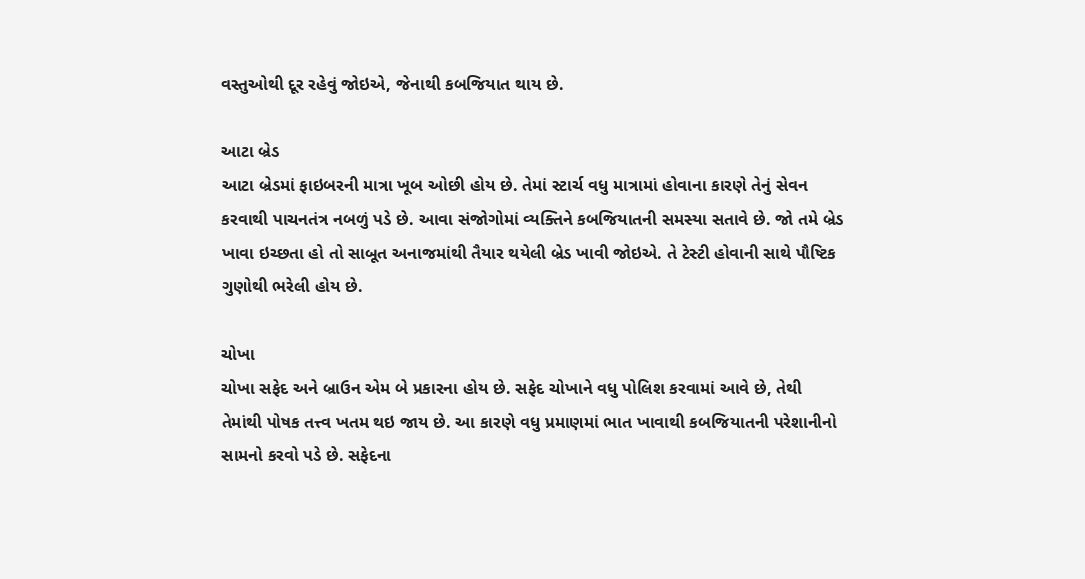વસ્તુઓથી દૂર રહેવું જોઇએ, જેનાથી કબજિયાત થાય છે.

આટા બ્રેડ
આટા બ્રેડમાં ફાઇબરની માત્રા ખૂબ ઓછી હોય છે. તેમાં સ્ટાર્ચ વધુ માત્રામાં હોવાના કારણે તેનું સેવન કરવાથી પાચનતંત્ર નબળું પડે છે. આવા સંજોગોમાં વ્યક્તિને કબજિયાતની સમસ્યા સતાવે છે. જો તમે બ્રેડ ખાવા ઇચ્છતા હો તો સાબૂત અનાજમાંથી તૈયાર થયેલી બ્રેડ ખાવી જોઇએ. તે ટેસ્ટી હોવાની સાથે પૌષ્ટિક ગુણોથી ભરેલી હોય છે.

ચોખા
ચોખા સફેદ અને બ્રાઉન એમ બે પ્રકારના હોય છે. સફેદ ચોખાને વધુ પોલિશ કરવામાં આવે છે, તેથી તેમાંથી પોષક તત્ત્વ ખતમ થઇ જાય છે. આ કારણે વધુ પ્રમાણમાં ભાત ખાવાથી કબજિયાતની પરેશાનીનો સામનો કરવો પડે છે. સફેદના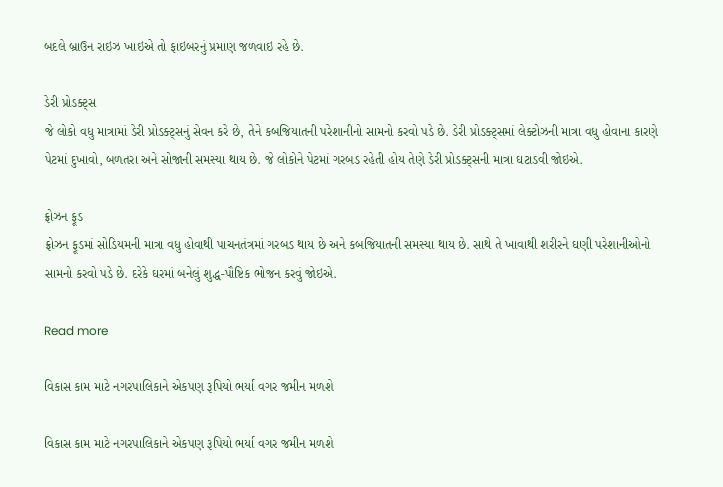બદલે બ્રાઉન રાઇઝ ખાઇએ તો ફાઇબરનું પ્રમાણ જળવાઇ રહે છે.

ડેરી પ્રોડક્ટ્સ
જે લોકો વધુ માત્રામાં ડેરી પ્રોડક્ટ્સનું સેવન કરે છે, તેને કબજિયાતની પરેશાનીનો સામનો કરવો પડે છે. ડેરી પ્રોડક્ટ્સમાં લેક્ટોઝની માત્રા વધુ હોવાના કારણે પેટમાં દુખાવો, બળતરા અને સોજાની સમસ્યા થાય છે. જે લોકોને પેટમાં ગરબડ રહેતી હોય તેણે ડેરી પ્રોડક્ટ્સની માત્રા ઘટાડવી જોઇએ.

ફ્રોઝન ફૂડ
ફ્રોઝન ફૂડમાં સોડિયમની માત્રા વધુ હોવાથી પાચનતંત્રમાં ગરબડ થાય છે અને કબજિયાતની સમસ્યા થાય છે. સાથે તે ખાવાથી શરીરને ઘણી પરેશાનીઓનો સામનો કરવો પડે છે. દરેકે ઘરમાં બનેલું શુદ્ધ-પૌષ્ટિક ભોજન કરવું જોઇએ.

Read more

વિકાસ કામ માટે નગરપાલિકાને એકપણ રૂપિયો ભર્યા વગર જમીન મળશે

વિકાસ કામ માટે નગરપાલિકાને એકપણ રૂપિયો ભર્યા વગર જમીન મળશે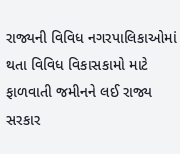રાજ્યની વિવિધ નગરપાલિકાઓમાં થતા વિવિધ વિકાસકામો માટે ફાળવાતી જમીનને લઈ રાજ્ય સરકાર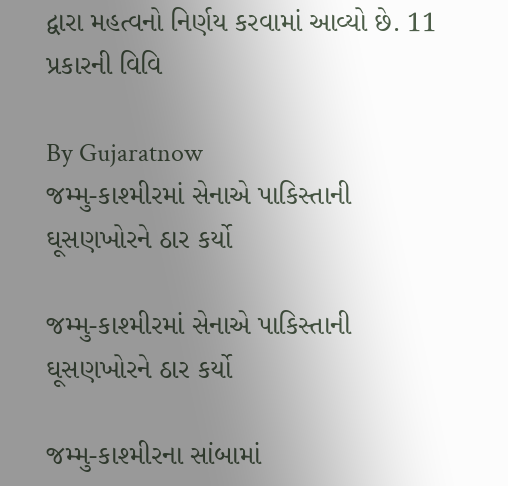દ્વારા મહત્વનો નિર્ણય કરવામાં આવ્યો છે. 11 પ્રકારની વિવિ

By Gujaratnow
જમ્મુ-કાશ્મીરમાં સેનાએ પાકિસ્તાની ઘૂસણખોરને ઠાર કર્યો

જમ્મુ-કાશ્મીરમાં સેનાએ પાકિસ્તાની ઘૂસણખોરને ઠાર કર્યો

જમ્મુ-કાશ્મીરના સાંબામાં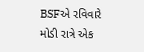BSFએ રવિવારે મોડી રાત્રે એક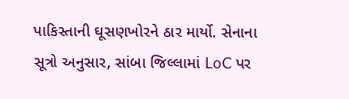પાકિસ્તાની ઘૂસણખોરને ઠાર માર્યો. સેનાના સૂત્રો અનુસાર, સાંબા જિલ્લામાં LoC પર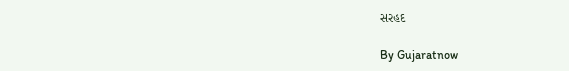સરહદ

By Gujaratnow